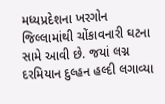મધ્યપ્રદેશના ખરગોન જિલ્લામાંથી ચોંકાવનારી ઘટના સામે આવી છે. જયાં લગ્ન દરમિયાન દુલ્હન હલ્દી લગાવ્યા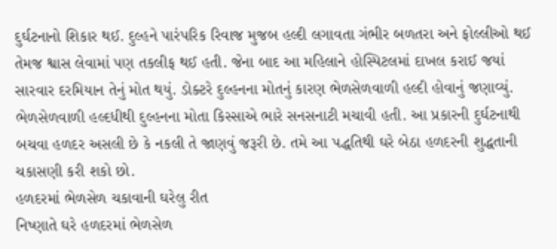દુર્ઘટનાનો શિકાર થઈ. દુલ્હને પારંપરિક રિવાજ મુજબ હલ્દી લગાવતા ગંભીર બળતરા અને ફોલ્લીઓ થઈ તેમજ શ્વાસ લેવામાં પણ તકલીફ થઈ હતી. જેના બાદ આ મહિલાને હોસ્પિટલમાં દાખલ કરાઈ જયાં સારવાર દરમિયાન તેનું મોત થયું. ડોક્ટરે દુલ્હનના મોતનું કારણ ભેળસેળવાળી હલ્દી હોવાનું જણાવ્યું. ભેળસેળવાળી હલ્દધીથી દુલ્હનના મોતા કિસ્સાએ ભારે સનસનાટી મચાવી હતી. આ પ્રકારની દુર્ઘટનાથી બચવા હળદર અસલી છે કે નકલી તે જાણવું જરૂરી છે. તમે આ પદ્ધતિથી ઘરે બેઠા હળદરની શુદ્ધતાની ચકાસણી કરી શકો છો.
હળદરમાં ભેળસેળ ચકાવાની ઘરેલુ રીત
નિષ્ણાતે ઘરે હળદરમાં ભેળસેળ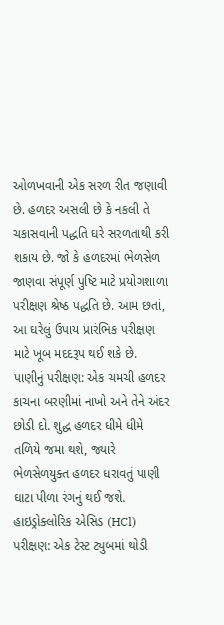ઓળખવાની એક સરળ રીત જણાવી છે. હળદર અસલી છે કે નકલી તે ચકાસવાની પદ્ધતિ ઘરે સરળતાથી કરી શકાય છે. જો કે હળદરમાં ભેળસેળ જાણવા સંપૂર્ણ પુષ્ટિ માટે પ્રયોગશાળા પરીક્ષણ શ્રેષ્ઠ પદ્ધતિ છે. આમ છતાં, આ ઘરેલું ઉપાય પ્રારંભિક પરીક્ષણ માટે ખૂબ મદદરૂપ થઈ શકે છે.
પાણીનું પરીક્ષણ: એક ચમચી હળદર કાચના બરણીમાં નાખો અને તેને અંદર છોડી દો. શુદ્ધ હળદર ધીમે ધીમે તળિયે જમા થશે, જ્યારે ભેળસેળયુક્ત હળદર ધરાવતું પાણી ઘાટા પીળા રંગનું થઈ જશે.
હાઇડ્રોક્લોરિક એસિડ (HCl) પરીક્ષણ: એક ટેસ્ટ ટ્યુબમાં થોડી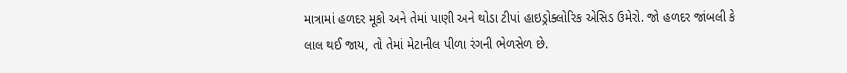માત્રામાં હળદર મૂકો અને તેમાં પાણી અને થોડા ટીપાં હાઇડ્રોક્લોરિક એસિડ ઉમેરો. જો હળદર જાંબલી કે લાલ થઈ જાય, તો તેમાં મેટાનીલ પીળા રંગની ભેળસેળ છે.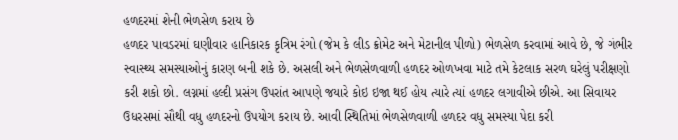હળદરમાં શેની ભેળસેળ કરાય છે
હળદર પાવડરમાં ઘણીવાર હાનિકારક કૃત્રિમ રંગો (જેમ કે લીડ ક્રોમેટ અને મેટાનીલ પીળો) ભેળસેળ કરવામાં આવે છે, જે ગંભીર સ્વાસ્થ્ય સમસ્યાઓનું કારણ બની શકે છે. અસલી અને ભેળસેળવાળી હળદર ઓળખવા માટે તમે કેટલાક સરળ ઘરેલું પરીક્ષણો કરી શકો છો. લગ્નમાં હલ્દી પ્રસંગ ઉપરાંત આપણે જયારે કોઇ ઇજા થઈ હોય ત્યારે ત્યાં હળદર લગાવીએ છીએ. આ સિવાયર ઉધરસમાં સૌથી વધુ હળદરનો ઉપયોગ કરાય છે. આવી સ્થિતિમાં ભેળસેળવાળી હળદર વધુ સમસ્યા પેદા કરી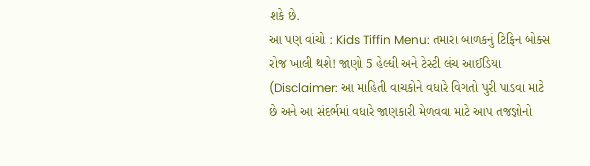શકે છે.
આ પણ વાંચો : Kids Tiffin Menu: તમારા બાળકનું ટિફિન બોક્સ રોજ ખાલી થશે! જાણો 5 હેલ્ધી અને ટેસ્ટી લંચ આઈડિયા
(Disclaimer: આ માહિતી વાચકોને વધારે વિગતો પુરી પાડવા માટે છે અને આ સંદર્ભમાં વધારે જાણકારી મેળવવા માટે આપ તજજ્ઞોનો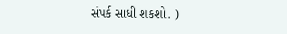સંપર્ક સાધી શકશો. )